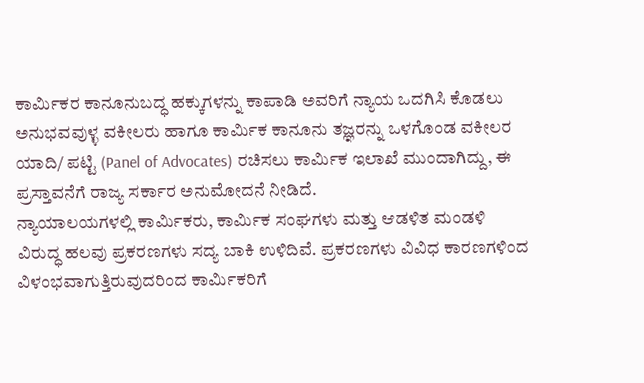ಕಾರ್ಮಿಕರ ಕಾನೂನುಬದ್ಧ ಹಕ್ಕುಗಳನ್ನು ಕಾಪಾಡಿ ಅವರಿಗೆ ನ್ಯಾಯ ಒದಗಿಸಿ ಕೊಡಲು ಅನುಭವವುಳ್ಳ ವಕೀಲರು ಹಾಗೂ ಕಾರ್ಮಿಕ ಕಾನೂನು ತಜ್ಞರನ್ನು ಒಳಗೊಂಡ ವಕೀಲರ ಯಾದಿ/ ಪಟ್ಟಿ (Panel of Advocates) ರಚಿಸಲು ಕಾರ್ಮಿಕ ಇಲಾಖೆ ಮುಂದಾಗಿದ್ದು, ಈ ಪ್ರಸ್ತಾವನೆಗೆ ರಾಜ್ಯ ಸರ್ಕಾರ ಅನುಮೋದನೆ ನೀಡಿದೆ.
ನ್ಯಾಯಾಲಯಗಳಲ್ಲಿ ಕಾರ್ಮಿಕರು, ಕಾರ್ಮಿಕ ಸಂಘಗಳು ಮತ್ತು ಆಡಳಿತ ಮಂಡಳಿ ವಿರುದ್ಧ ಹಲವು ಪ್ರಕರಣಗಳು ಸದ್ಯ ಬಾಕಿ ಉಳಿದಿವೆ. ಪ್ರಕರಣಗಳು ವಿವಿಧ ಕಾರಣಗಳಿಂದ ವಿಳಂಭವಾಗುತ್ತಿರುವುದರಿಂದ ಕಾರ್ಮಿಕರಿಗೆ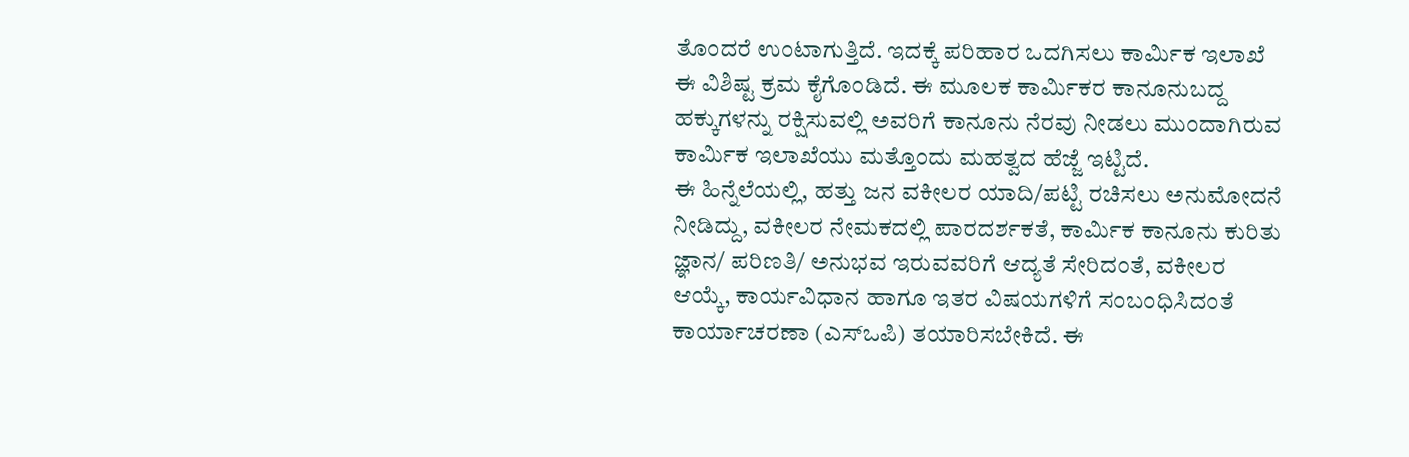ತೊಂದರೆ ಉಂಟಾಗುತ್ತಿದೆ. ಇದಕ್ಕೆ ಪರಿಹಾರ ಒದಗಿಸಲು ಕಾರ್ಮಿಕ ಇಲಾಖೆ ಈ ವಿಶಿಷ್ಟ ಕ್ರಮ ಕೈಗೊಂಡಿದೆ. ಈ ಮೂಲಕ ಕಾರ್ಮಿಕರ ಕಾನೂನುಬದ್ದ ಹಕ್ಕುಗಳನ್ನು ರಕ್ಷಿಸುವಲ್ಲಿ ಅವರಿಗೆ ಕಾನೂನು ನೆರವು ನೀಡಲು ಮುಂದಾಗಿರುವ ಕಾರ್ಮಿಕ ಇಲಾಖೆಯು ಮತ್ತೊಂದು ಮಹತ್ವದ ಹೆಜ್ಜೆ ಇಟ್ಟಿದೆ.
ಈ ಹಿನ್ನೆಲೆಯಲ್ಲಿ, ಹತ್ತು ಜನ ವಕೀಲರ ಯಾದಿ/ಪಟ್ಟಿ ರಚಿಸಲು ಅನುಮೋದನೆ ನೀಡಿದ್ದು, ವಕೀಲರ ನೇಮಕದಲ್ಲಿ ಪಾರದರ್ಶಕತೆ, ಕಾರ್ಮಿಕ ಕಾನೂನು ಕುರಿತು ಜ್ಞಾನ/ ಪರಿಣತಿ/ ಅನುಭವ ಇರುವವರಿಗೆ ಆದ್ಯತೆ ಸೇರಿದಂತೆ, ವಕೀಲರ ಆಯ್ಕೆ, ಕಾರ್ಯವಿಧಾನ ಹಾಗೂ ಇತರ ವಿಷಯಗಳಿಗೆ ಸಂಬಂಧಿಸಿದಂತೆ ಕಾರ್ಯಾಚರಣಾ (ಎಸ್ಒಪಿ) ತಯಾರಿಸಬೇಕಿದೆ. ಈ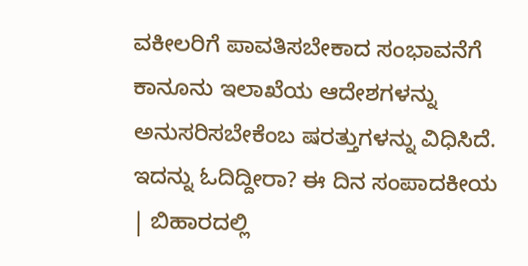ವಕೀಲರಿಗೆ ಪಾವತಿಸಬೇಕಾದ ಸಂಭಾವನೆಗೆ ಕಾನೂನು ಇಲಾಖೆಯ ಆದೇಶಗಳನ್ನು ಅನುಸರಿಸಬೇಕೆಂಬ ಷರತ್ತುಗಳನ್ನು ವಿಧಿಸಿದೆ.
ಇದನ್ನು ಓದಿದ್ದೀರಾ? ಈ ದಿನ ಸಂಪಾದಕೀಯ | ಬಿಹಾರದಲ್ಲಿ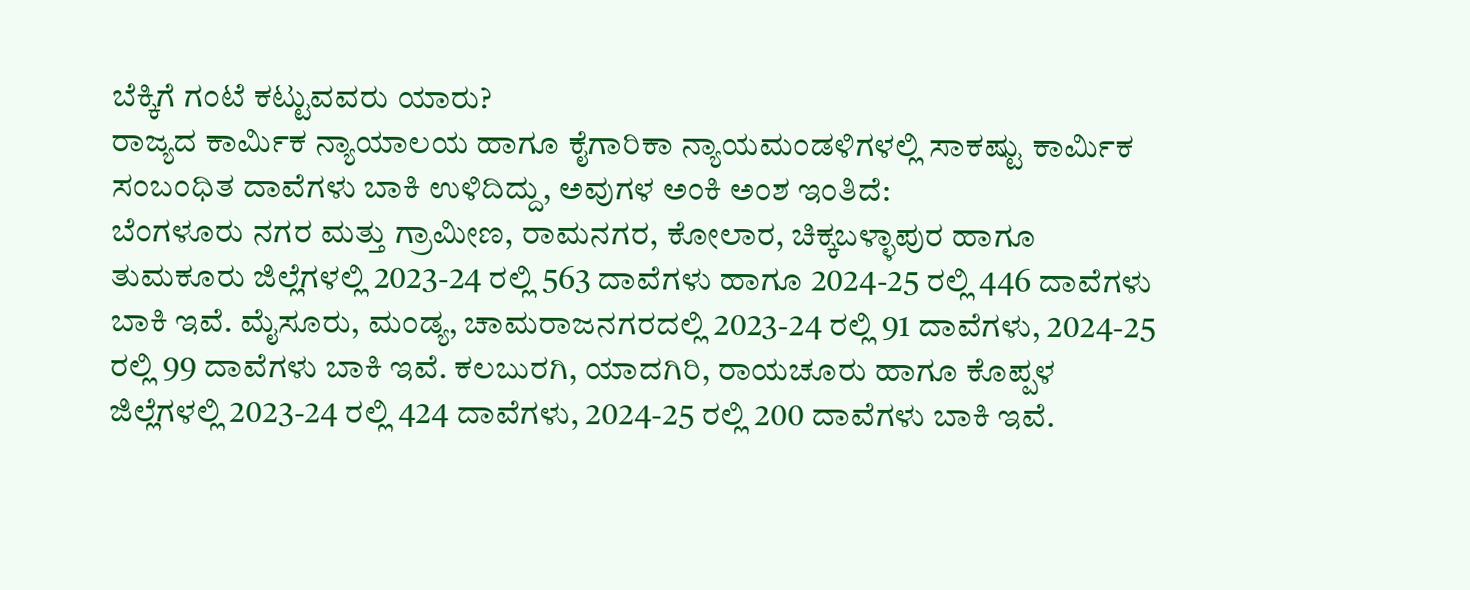ಬೆಕ್ಕಿಗೆ ಗಂಟೆ ಕಟ್ಟುವವರು ಯಾರು?
ರಾಜ್ಯದ ಕಾರ್ಮಿಕ ನ್ಯಾಯಾಲಯ ಹಾಗೂ ಕೈಗಾರಿಕಾ ನ್ಯಾಯಮಂಡಳಿಗಳಲ್ಲಿ ಸಾಕಷ್ಟು ಕಾರ್ಮಿಕ ಸಂಬಂಧಿತ ದಾವೆಗಳು ಬಾಕಿ ಉಳಿದಿದ್ದು, ಅವುಗಳ ಅಂಕಿ ಅಂಶ ಇಂತಿದೆ:
ಬೆಂಗಳೂರು ನಗರ ಮತ್ತು ಗ್ರಾಮೀಣ, ರಾಮನಗರ, ಕೋಲಾರ, ಚಿಕ್ಕಬಳ್ಳಾಪುರ ಹಾಗೂ ತುಮಕೂರು ಜಿಲ್ಲೆಗಳಲ್ಲಿ 2023-24 ರಲ್ಲಿ 563 ದಾವೆಗಳು ಹಾಗೂ 2024-25 ರಲ್ಲಿ 446 ದಾವೆಗಳು ಬಾಕಿ ಇವೆ. ಮೈಸೂರು, ಮಂಡ್ಯ, ಚಾಮರಾಜನಗರದಲ್ಲಿ 2023-24 ರಲ್ಲಿ 91 ದಾವೆಗಳು, 2024-25 ರಲ್ಲಿ 99 ದಾವೆಗಳು ಬಾಕಿ ಇವೆ. ಕಲಬುರಗಿ, ಯಾದಗಿರಿ, ರಾಯಚೂರು ಹಾಗೂ ಕೊಪ್ಪಳ ಜಿಲ್ಲೆಗಳಲ್ಲಿ 2023-24 ರಲ್ಲಿ 424 ದಾವೆಗಳು, 2024-25 ರಲ್ಲಿ 200 ದಾವೆಗಳು ಬಾಕಿ ಇವೆ.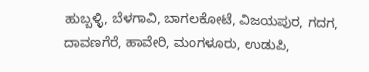ಹುಬ್ಬಳ್ಳಿ, ಬೆಳಗಾವಿ, ಬಾಗಲಕೋಟೆ, ವಿಜಯಪುರ, ಗದಗ, ದಾವಣಗೆರೆ, ಹಾವೇರಿ, ಮಂಗಳೂರು, ಉಡುಪಿ,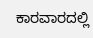ಕಾರವಾರದಲ್ಲಿ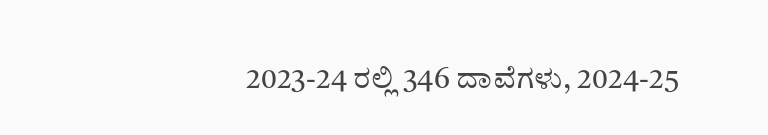2023-24 ರಲ್ಲಿ 346 ದಾವೆಗಳು, 2024-25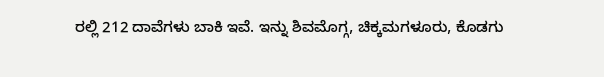ರಲ್ಲಿ 212 ದಾವೆಗಳು ಬಾಕಿ ಇವೆ. ಇನ್ನು ಶಿವಮೊಗ್ಗ, ಚಿಕ್ಕಮಗಳೂರು, ಕೊಡಗು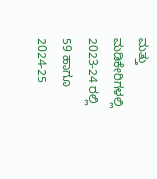ಮತ್ತು ಮಡಿಕೇರಿಗಳಲ್ಲಿ 2023-24 ರಲ್ಲಿ 59 ಹಾಗೂ 2024-25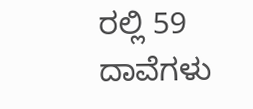ರಲ್ಲಿ 59 ದಾವೆಗಳು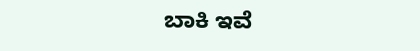ಬಾಕಿ ಇವೆ